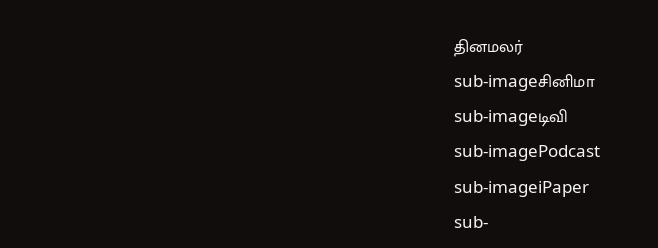தினமலர்
sub-imageசினிமா
sub-imageடிவி
sub-imagePodcast
sub-imageiPaper
sub-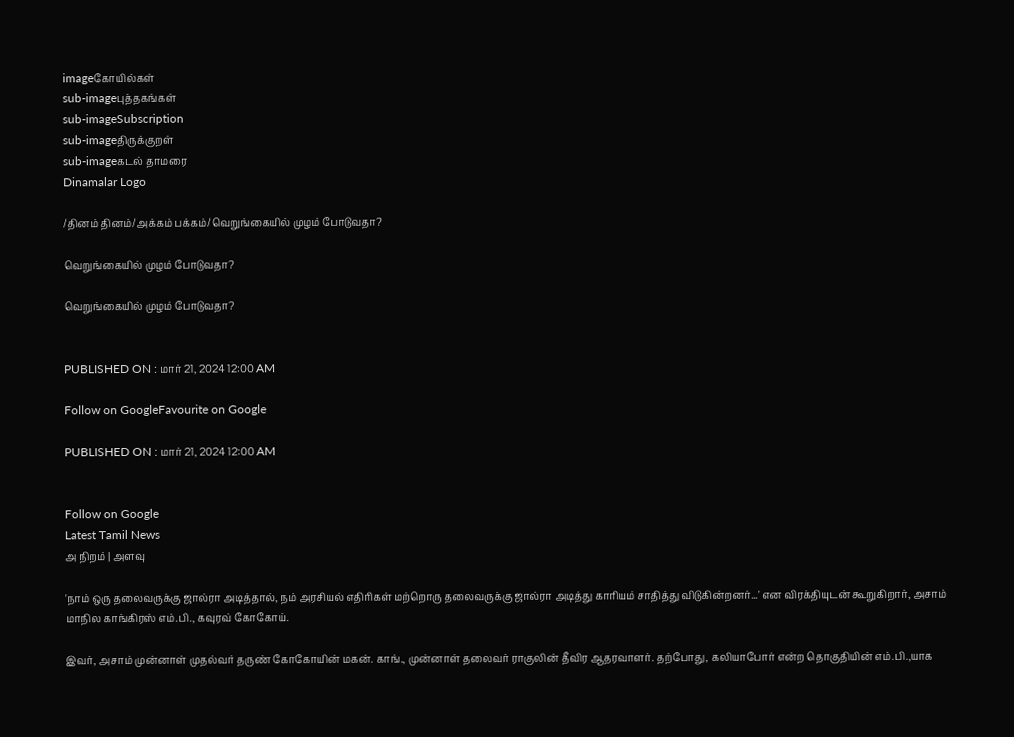imageகோயில்கள்
sub-imageபுத்தகங்கள்
sub-imageSubscription
sub-imageதிருக்குறள்
sub-imageகடல் தாமரை
Dinamalar Logo

/தினம் தினம்/அக்கம் பக்கம்/வெறுங்கையில் முழம் போடுவதா?

வெறுங்கையில் முழம் போடுவதா?

வெறுங்கையில் முழம் போடுவதா?


PUBLISHED ON : மார் 21, 2024 12:00 AM

Follow on GoogleFavourite on Google

PUBLISHED ON : மார் 21, 2024 12:00 AM


Follow on Google
Latest Tamil News
அ நிறம் | அளவு

'நாம் ஒரு தலைவருக்கு ஜால்ரா அடித்தால், நம் அரசியல் எதிரிகள் மற்றொரு தலைவருக்கு ஜால்ரா அடித்து காரியம் சாதித்து விடுகின்றனர்...' என விரக்தியுடன் கூறுகிறார், அசாம் மாநில காங்கிரஸ் எம்.பி., கவுரவ் கோகோய்.

இவர், அசாம் முன்னாள் முதல்வர் தருண் கோகோயின் மகன். காங்., முன்னாள் தலைவர் ராகுலின் தீவிர ஆதரவாளர். தற்போது, கலியாபோர் என்ற தொகுதியின் எம்.பி.,யாக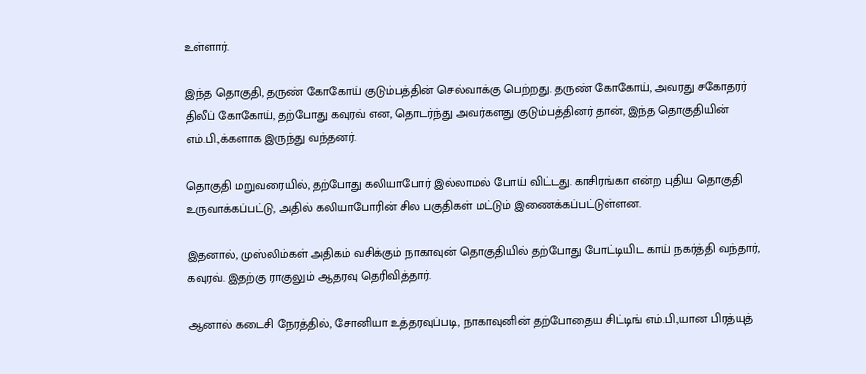உள்ளார்.

இந்த தொகுதி, தருண் கோகோய் குடும்பத்தின் செல்வாக்கு பெற்றது. தருண் கோகோய், அவரது சகோதரர் திலீப் கோகோய், தற்போது கவுரவ் என, தொடர்ந்து அவர்களது குடும்பத்தினர் தான், இந்த தொகுதியின் எம்.பி.,க்களாக இருந்து வந்தனர்.

தொகுதி மறுவரையில், தற்போது கலியாபோர் இல்லாமல் போய் விட்டது. காசிரங்கா என்ற புதிய தொகுதி உருவாக்கப்பட்டு, அதில் கலியாபோரின் சில பகுதிகள் மட்டும் இணைக்கப்பட்டுள்ளன.

இதனால், முஸ்லிம்கள் அதிகம் வசிக்கும் நாகாவுன் தொகுதியில் தற்போது போட்டியிட காய் நகர்த்தி வந்தார், கவுரவ். இதற்கு ராகுலும் ஆதரவு தெரிவித்தார்.

ஆனால் கடைசி நேரத்தில், சோனியா உத்தரவுப்படி, நாகாவுனின் தற்போதைய சிட்டிங் எம்.பி.,யான பிரத்யுத்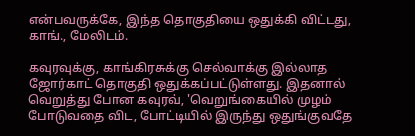என்பவருக்கே, இந்த தொகுதியை ஒதுக்கி விட்டது, காங்., மேலிடம்.

கவுரவுக்கு, காங்கிரசுக்கு செல்வாக்கு இல்லாத ஜோர்காட் தொகுதி ஒதுக்கப்பட்டுள்ளது. இதனால் வெறுத்து போன கவுரவ், 'வெறுங்கையில் முழம் போடுவதை விட, போட்டியில் இருந்து ஒதுங்குவதே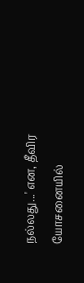நல்லது...' என, தீவிர யோசனையில்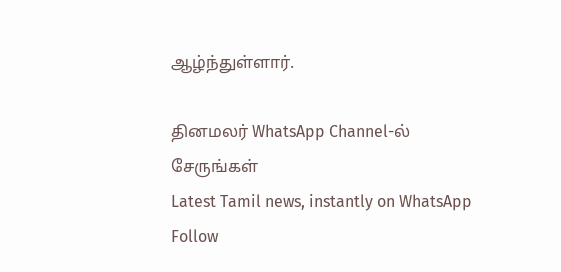ஆழ்ந்துள்ளார்.

தினமலர் WhatsApp Channel-ல் சேருங்கள்
Latest Tamil news, instantly on WhatsApp
Follow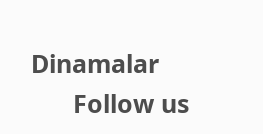Dinamalar
      Follow us